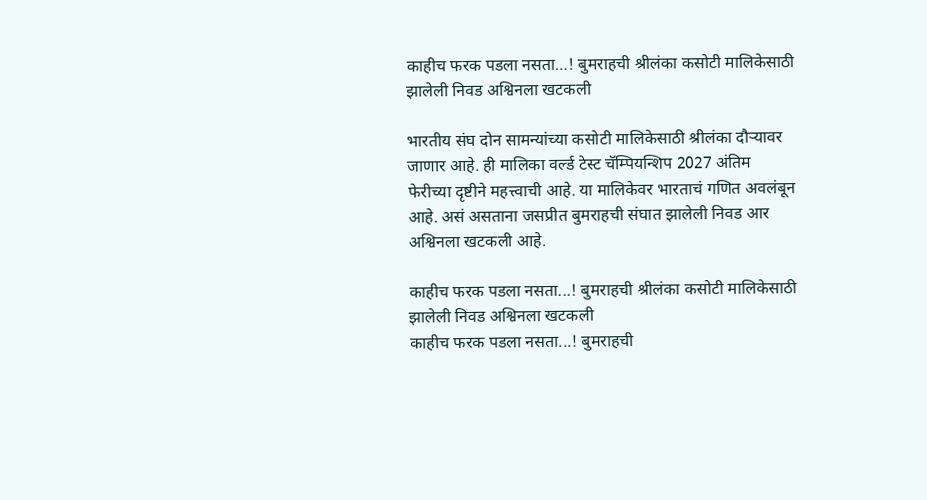काहीच फरक पडला नसता…! बुमराहची श्रीलंका कसोटी मालिकेसाठी झालेली निवड अश्विनला खटकली

भारतीय संघ दोन सामन्यांच्या कसोटी मालिकेसाठी श्रीलंका दौऱ्यावर जाणार आहे. ही मालिका वर्ल्ड टेस्ट चॅम्पियन्शिप 2027 अंतिम फेरीच्या दृष्टीने महत्त्वाची आहे. या मालिकेवर भारताचं गणित अवलंबून आहे. असं असताना जसप्रीत बुमराहची संघात झालेली निवड आर अश्विनला खटकली आहे.

काहीच फरक पडला नसता...! बुमराहची श्रीलंका कसोटी मालिकेसाठी झालेली निवड अश्विनला खटकली
काहीच फरक पडला नसता...! बुमराहची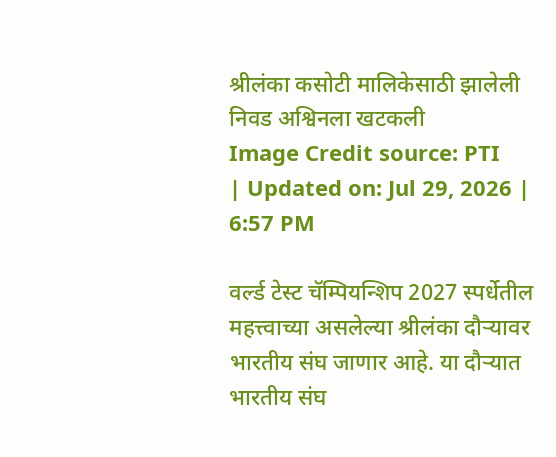श्रीलंका कसोटी मालिकेसाठी झालेली निवड अश्विनला खटकली
Image Credit source: PTI
| Updated on: Jul 29, 2026 | 6:57 PM

वर्ल्ड टेस्ट चॅम्पियन्शिप 2027 स्पर्धेतील महत्त्वाच्या असलेल्या श्रीलंका दौऱ्यावर भारतीय संघ जाणार आहे. या दौऱ्यात भारतीय संघ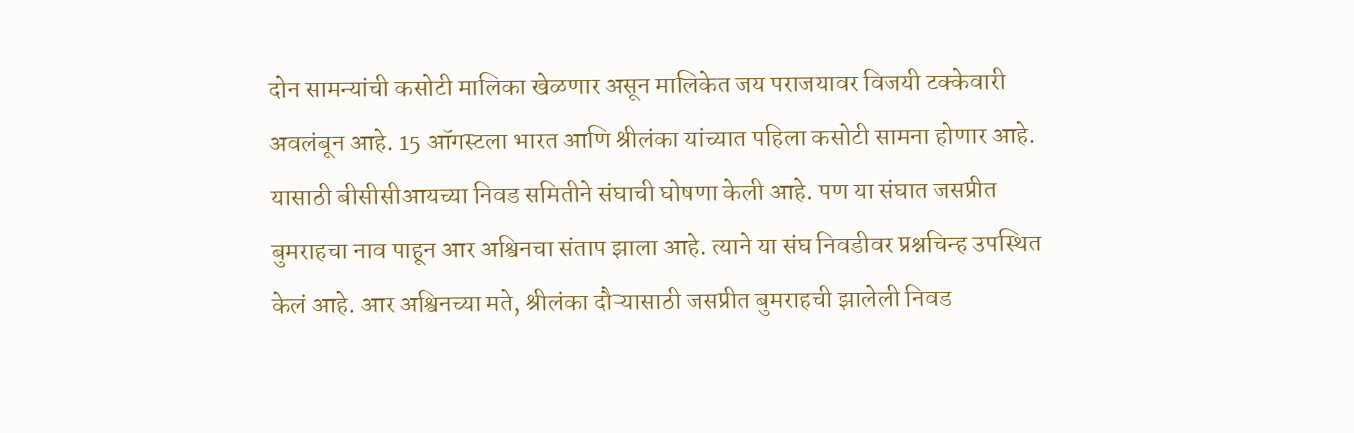दोन सामन्यांची कसोटी मालिका खेळणार असून मालिकेत जय पराजयावर विजयी टक्केवारी अवलंबून आहे. 15 ऑगस्टला भारत आणि श्रीलंका यांच्यात पहिला कसोटी सामना होणार आहे. यासाठी बीसीसीआयच्या निवड समितीने संघाची घोषणा केली आहे. पण या संघात जसप्रीत बुमराहचा नाव पाहून आर अश्विनचा संताप झाला आहे. त्याने या संघ निवडीवर प्रश्नचिन्ह उपस्थित केलं आहे. आर अश्विनच्या मते, श्रीलंका दौऱ्यासाठी जसप्रीत बुमराहची झालेली निवड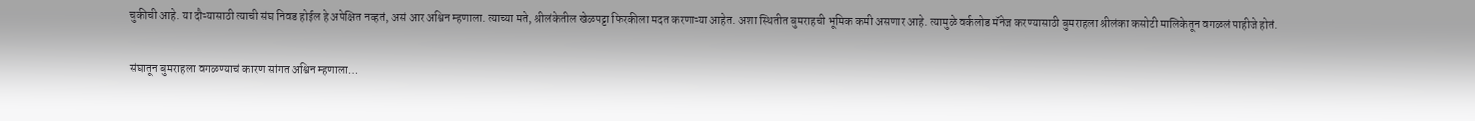चुकीची आहे. या दौऱ्यासाठी त्याची संघ निवड होईल हे अपेक्षित नव्हतं, असं आर अश्विन म्हणाला. त्याच्या मते, श्रीलंकेतील खेळपट्टा फिरकीला मदत करणाऱ्या आहेत. अशा स्थितीत बुमराहची भूमिक कमी असणार आहे. त्यामुळे वर्कलोड मॅनेज करण्यासाठी बुमराहला श्रीलंका कसोटी मालिकेतून वगळलं पाहीजे होतं.

संघातून बुमराहला वगळण्याचं कारण सांगत अश्विन म्हणाला…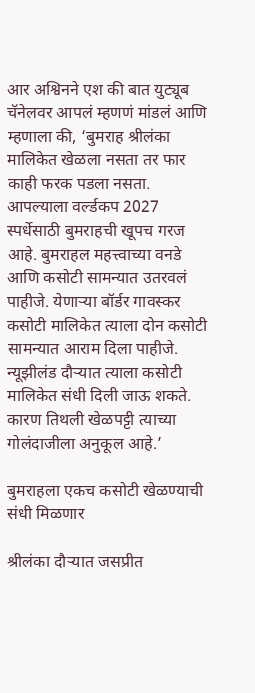आर अश्विनने एश की बात युट्यूब चॅनेलवर आपलं म्हणणं मांडलं आणि म्हणाला की, ‘बुमराह श्रीलंका मालिकेत खेळला नसता तर फार काही फरक पडला नसता. आपल्याला वर्ल्डकप 2027 स्पर्धेसाठी बुमराहची खूपच गरज आहे. बुमराहल महत्त्वाच्या वनडे आणि कसोटी सामन्यात उतरवलं पाहीजे. येणाऱ्या बॉर्डर गावस्कर कसोटी मालिकेत त्याला दोन कसोटी सामन्यात आराम दिला पाहीजे. न्यूझीलंड दौऱ्यात त्याला कसोटी मालिकेत संधी दिली जाऊ शकते. कारण तिथली खेळपट्टी त्याच्या गोलंदाजीला अनुकूल आहे.’

बुमराहला एकच कसोटी खेळण्याची संधी मिळणार

श्रीलंका दौऱ्यात जसप्रीत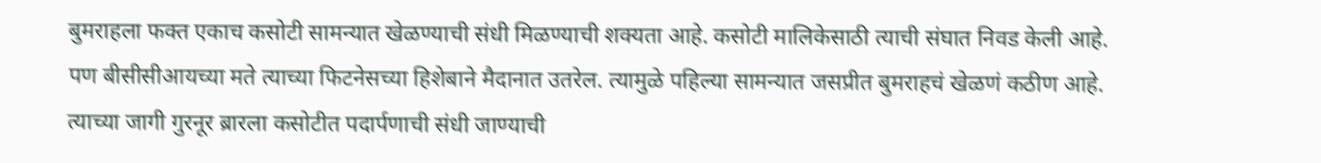बुमराहला फक्त एकाच कसोटी सामन्यात खेळण्याची संधी मिळण्याची शक्यता आहे. कसोटी मालिकेसाठी त्याची संघात निवड केली आहे. पण बीसीसीआयच्या मते त्याच्या फिटनेसच्या हिशेबाने मैदानात उतरेल. त्यामुळे पहिल्या सामन्यात जसप्रीत बुमराहचं खेळणं कठीण आहे. त्याच्या जागी गुरनूर ब्रारला कसोटीत पदार्पणाची संधी जाण्याची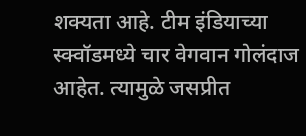शक्यता आहे. टीम इंडियाच्या स्क्वॉडमध्ये चार वेगवान गोलंदाज आहेत. त्यामुळे जसप्रीत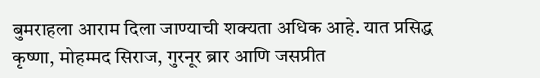बुमराहला आराम दिला जाण्याची शक्यता अधिक आहे. यात प्रसिद्ध कृष्णा, मोहम्मद सिराज, गुरनूर ब्रार आणि जसप्रीत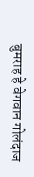बुमराह हे वेगवान गोलंदाज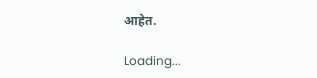आहेत.

Loading...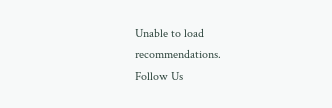Unable to load recommendations.
Follow Us